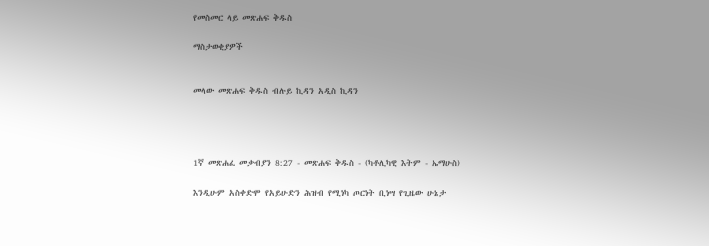የመስመር ላይ መጽሐፍ ቅዱስ

ማስታወቂያዎች


መላው መጽሐፍ ቅዱስ ብሉይ ኪዳን አዲስ ኪዳን




1ኛ መጽሐፈ መቃብያን 8:27 - መጽሐፍ ቅዱስ - (ካቶሊካዊ እትም - ኤማሁስ)

እንዲሁም አስቀድሞ የአይሁድን ሕዝብ የሚነካ ጦርነት ቢነሣ የጊዜው ሁኔታ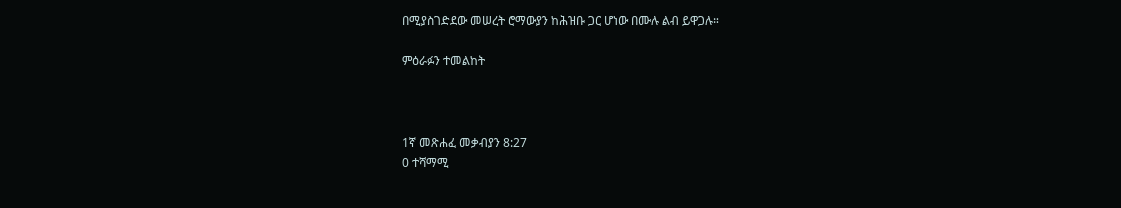በሚያስገድደው መሠረት ሮማውያን ከሕዝቡ ጋር ሆነው በሙሉ ልብ ይዋጋሉ።

ምዕራፉን ተመልከት



1ኛ መጽሐፈ መቃብያን 8:27
0 ተሻማሚ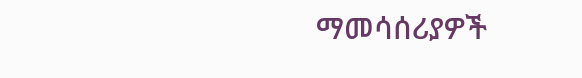ማመሳሰሪያዎች